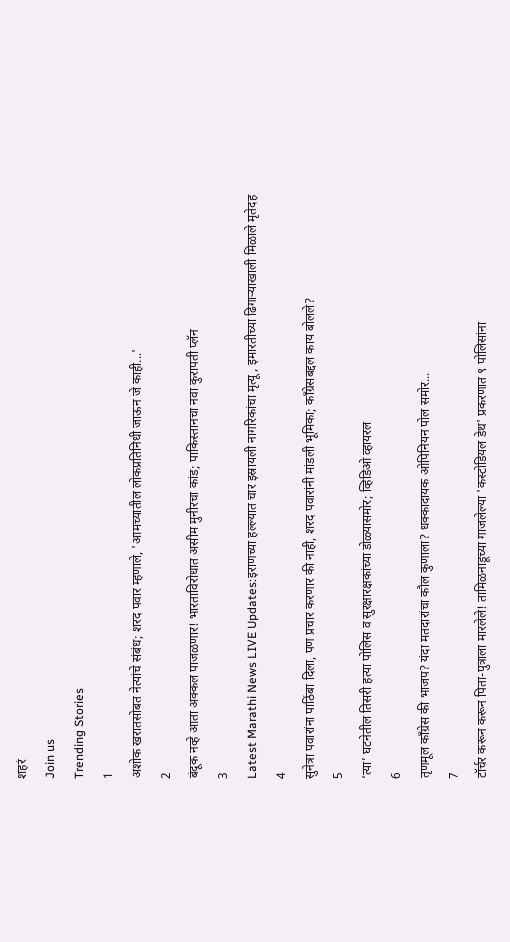शहरं
Join us
Trending Stories
1
अशोक खरातसोबत नेत्यांचे संबंध; शरद पवार म्हणाले, 'आमच्यातील लोकप्रतिनिधी जाऊन जे काही...'
2
बंदूक नव्हे आता अक्कल पाजळणार! भारताविरोधात असीम मुनीरचा कांड; पाकिस्तानचा नवा कुरापती प्लॅन
3
Latest Marathi News LIVE Updates:इराणच्या हल्ल्यात चार इस्रायली नागरिकांचा मृत्यू, इमारतीच्या ढिगाऱ्याखाली मिळाले मृतेदह
4
सुनेत्रा पवारांना पाठिंबा दिला, पण प्रचार करणार की नाही, शरद पवारांनी मांडली भूमिका; काँग्रेसबद्दल काय बोलले?
5
‘त्या’ घटनेतील तिसरी हत्या पोलिस व सुरक्षारक्षकांच्या डोळ्यासमोर; व्हिडिओ व्हायरल
6
तृणमूल काँग्रेस की भाजप? यंदा मतदारांचा कौल कुणाला? धक्कादायक ओपिनियन पोल समोर...
7
टॉर्चर करून करून पिता-पुत्राला मारलेले! तामिळनाडूच्या गाजलेल्या 'कस्टोडियल डेथ' प्रकरणात ९ पोलिसांना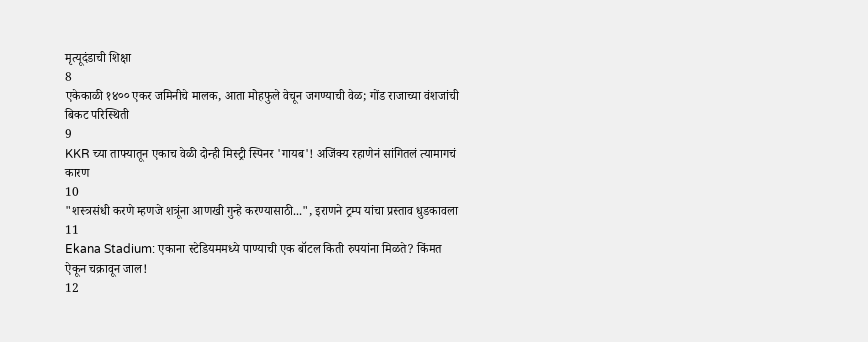मृत्यूदंडाची शिक्षा
8
एकेकाळी १४०० एकर जमिनीचे मालक, आता मोहफुले वेचून जगण्याची वेळ; गोंड राजाच्या वंशजांची बिकट परिस्थिती
9
KKR च्या ताफ्यातून एकाच वेळी दोन्ही मिस्ट्री स्पिनर 'गायब'! अजिंक्य रहाणेनं सांगितलं त्यामागचं कारण
10
"शस्त्रसंधी करणे म्हणजे शत्रूंना आणखी गुन्हे करण्यासाठी...", इराणने ट्रम्प यांचा प्रस्ताव धुडकावला
11
Ekana Stadium: एकाना स्टेडियममध्ये पाण्याची एक बॉटल किती रुपयांना मिळते? किंमत ऐकून चक्रावून जाल!
12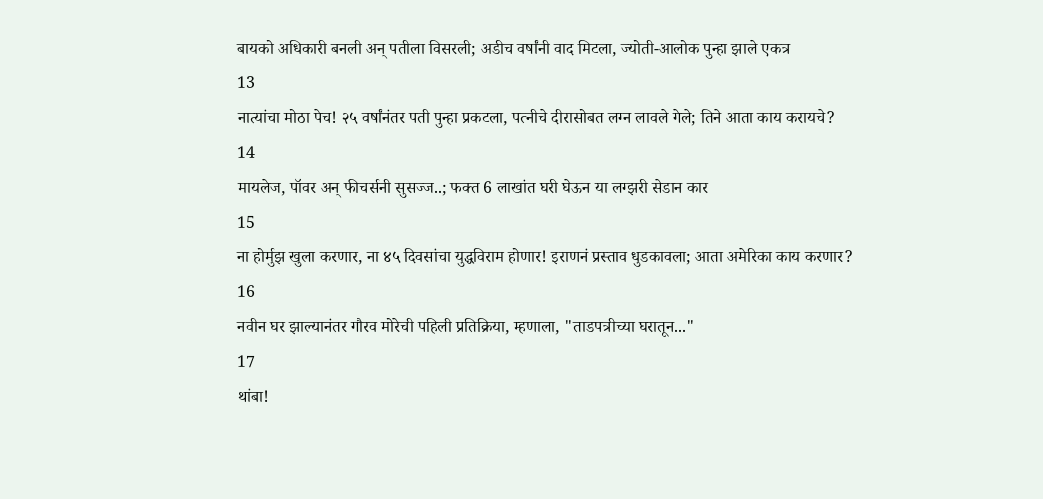बायको अधिकारी बनली अन् पतीला विसरली; अडीच वर्षांनी वाद मिटला, ज्योती-आलोक पुन्हा झाले एकत्र
13
नात्यांचा मोठा पेच! २५ वर्षांनंतर पती पुन्हा प्रकटला, पत्नीचे दीरासोबत लग्न लावले गेले; तिने आता काय करायचे?
14
मायलेज, पॉवर अन् फीचर्सनी सुसज्ज..; फक्त 6 लाखांत घरी घेऊन या लग्झरी सेडान कार
15
ना होर्मुझ खुला करणार, ना ४५ दिवसांचा युद्धविराम होणार! इराणनं प्रस्ताव धुडकावला; आता अमेरिका काय करणार?
16
नवीन घर झाल्यानंतर गौरव मोरेची पहिली प्रतिक्रिया, म्हणाला, "ताडपत्रीच्या घरातून..."
17
थांबा!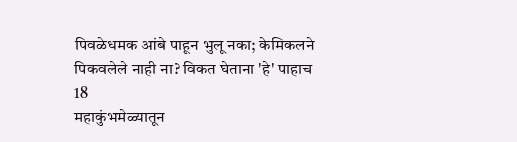पिवळेधमक आंबे पाहून भुलू नका; केमिकलने पिकवलेले नाही ना? विकत घेताना 'हे' पाहाच
18
महाकुंभमेळ्यातून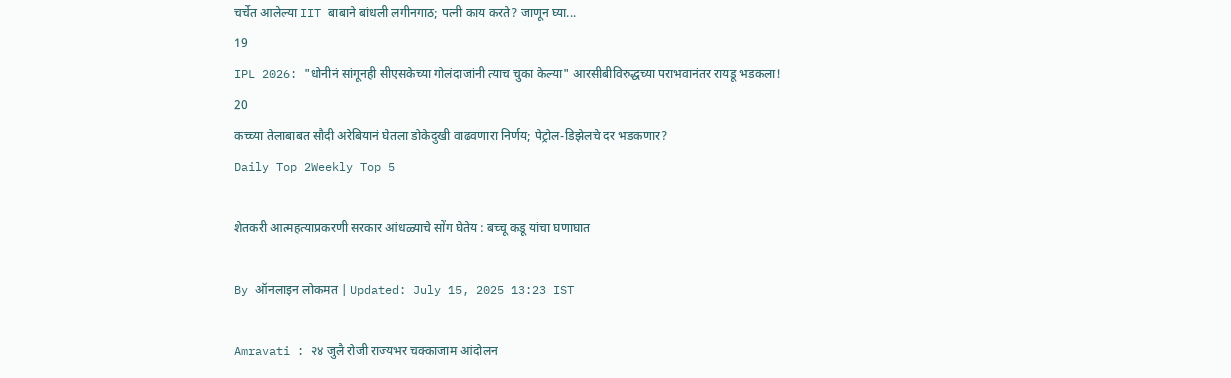चर्चेत आलेल्या IIT बाबाने बांधली लगीनगाठ; पत्नी काय करते? जाणून घ्या...
19
IPL 2026: "धोनीनं सांगूनही सीएसकेच्या गोलंदाजांनी त्याच चुका केल्या" आरसीबीविरुद्धच्या पराभवानंतर रायडू भडकला!
20
कच्च्या तेलाबाबत सौदी अरेबियानं घेतला डोकेदुखी वाढवणारा निर्णय; पेट्रोल-डिझेलचे दर भडकणार?
Daily Top 2Weekly Top 5

शेतकरी आत्महत्याप्रकरणी सरकार आंधळ्याचे सोंग घेतेय : बच्चू कडू यांचा घणाघात

By ऑनलाइन लोकमत | Updated: July 15, 2025 13:23 IST

Amravati : २४ जुलै रोजी राज्यभर चक्काजाम आंदोलन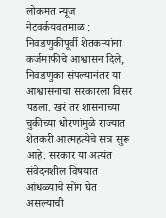लोकमत न्यूज नेटवर्कयवतमाळ : निवडणुकीपूर्वी शेतकऱ्यांना कर्जमाफीचे आश्वासन दिले, निवडणुका संपल्यानंतर या आश्वासनाचा सरकारला विसर पडला. खरं तर शासनाच्या चुकीच्या धोरणांमुळे राज्यात शेतकरी आत्महत्येचे सत्र सुरू आहे. सरकार या अत्यंत संवेदनशील विषयात आंधळ्याचे सोंग घेत असल्याची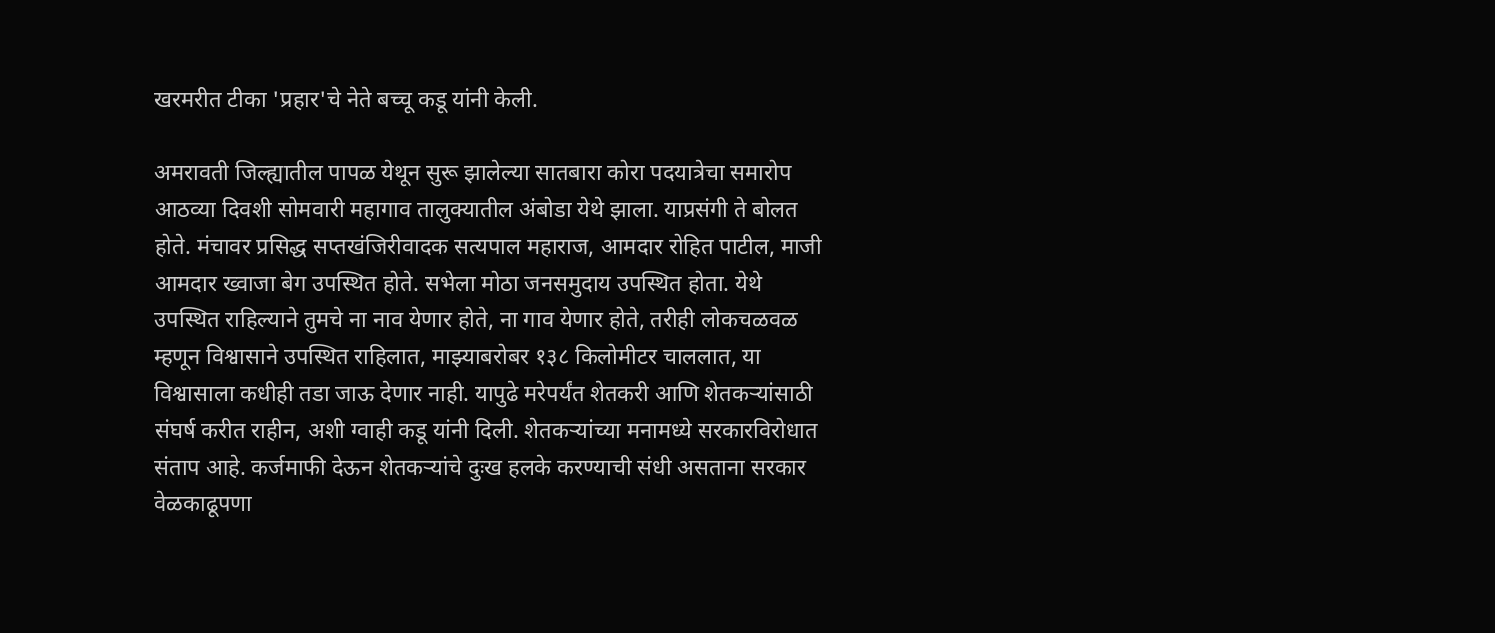खरमरीत टीका 'प्रहार'चे नेते बच्चू कडू यांनी केली.

अमरावती जिल्ह्यातील पापळ येथून सुरू झालेल्या सातबारा कोरा पदयात्रेचा समारोप आठव्या दिवशी सोमवारी महागाव तालुक्यातील अंबोडा येथे झाला. याप्रसंगी ते बोलत होते. मंचावर प्रसिद्ध सप्तखंजिरीवादक सत्यपाल महाराज, आमदार रोहित पाटील, माजी आमदार ख्वाजा बेग उपस्थित होते. सभेला मोठा जनसमुदाय उपस्थित होता. येथे उपस्थित राहिल्याने तुमचे ना नाव येणार होते, ना गाव येणार होते, तरीही लोकचळवळ म्हणून विश्वासाने उपस्थित राहिलात, माझ्याबरोबर १३८ किलोमीटर चाललात, या विश्वासाला कधीही तडा जाऊ देणार नाही. यापुढे मरेपर्यंत शेतकरी आणि शेतकऱ्यांसाठी संघर्ष करीत राहीन, अशी ग्वाही कडू यांनी दिली. शेतकऱ्यांच्या मनामध्ये सरकारविरोधात संताप आहे. कर्जमाफी देऊन शेतकऱ्यांचे दुःख हलके करण्याची संधी असताना सरकार वेळकाढूपणा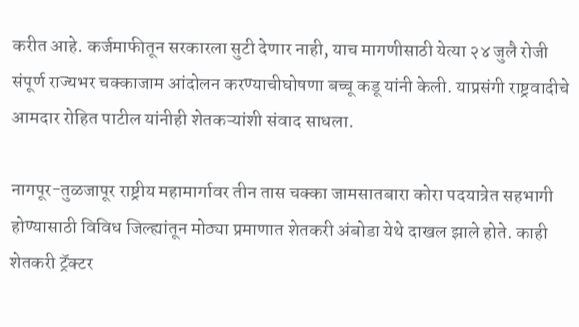करीत आहे. कर्जमाफीतून सरकारला सुटी देणार नाही, याच मागणीसाठी येत्या २४ जुलै रोजी संपूर्ण राज्यभर चक्काजाम आंदोलन करण्याचीघोषणा बच्चू कडू यांनी केली. याप्रसंगी राष्ट्रवादीचे आमदार रोहित पाटील यांनीही शेतकऱ्यांशी संवाद साधला.

नागपूर-तुळजापूर राष्ट्रीय महामार्गावर तीन तास चक्का जामसातबारा कोरा पदयात्रेत सहभागी होण्यासाठी विविध जिल्ह्यांतून मोठ्या प्रमाणात शेतकरी अंबोडा येथे दाखल झाले होते. काही शेतकरी ट्रॅक्टर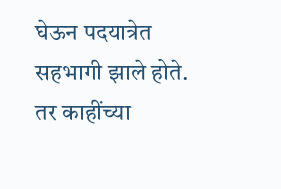घेऊन पदयात्रेत सहभागी झाले होते. तर काहींच्या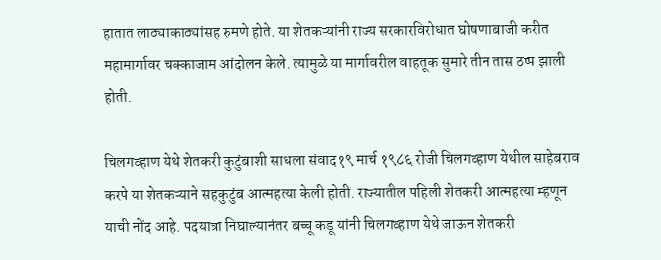हातात लाठ्याकाठ्यांसह रुमणे होते. या शेतकऱ्यांनी राज्य सरकारविरोधात घोषणाबाजी करीत महामार्गावर चक्काजाम आंदोलन केले. त्यामुळे या मार्गावरील वाहतूक सुमारे तीन तास ठप्प झाली होती.

चिलगव्हाण येथे शेतकरी कुटुंबाशी साधला संवाद१९ मार्च १९८६ रोजी चिलगव्हाण येथील साहेबराव करपे या शेतकऱ्याने सहकुटुंब आत्महत्या केली होती. राज्यातील पहिली शेतकरी आत्महत्या म्हणून याची नोंद आहे. पदयात्रा निघाल्यानंतर बच्चू कडू यांनी चिलगव्हाण येथे जाऊन शेतकरी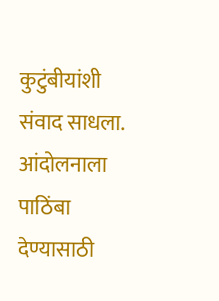कुटुंबीयांशी संवाद साधला. आंदोलनाला पाठिंबा देण्यासाठी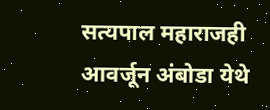सत्यपाल महाराजही आवर्जून अंबोडा येथे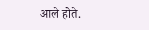आले होते.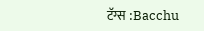टॅग्स :Bacchu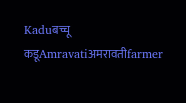Kaduबच्चू कडूAmravatiअमरावतीfarmer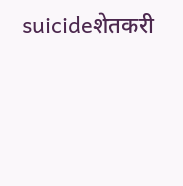suicideशेतकरी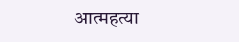आत्महत्या